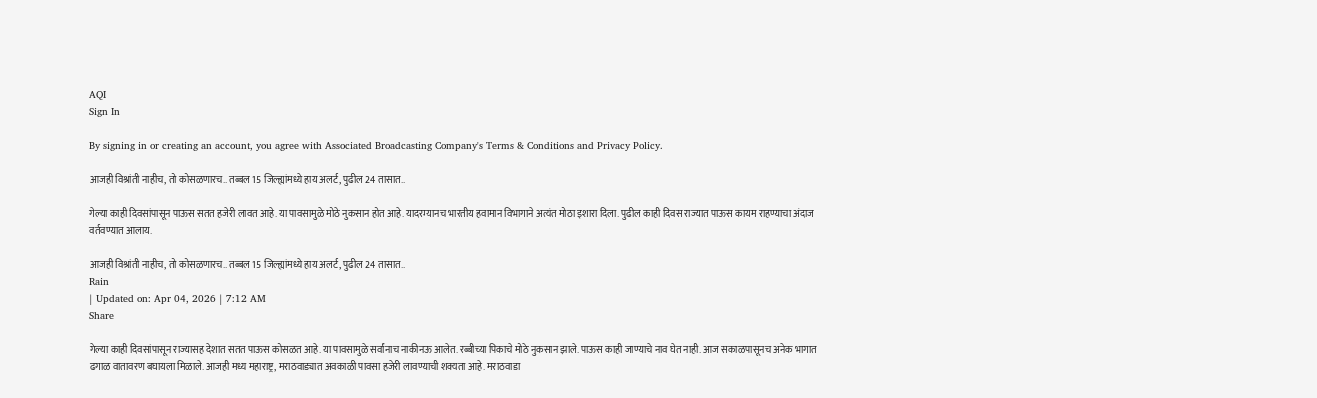AQI
Sign In

By signing in or creating an account, you agree with Associated Broadcasting Company's Terms & Conditions and Privacy Policy.

आजही विश्रांती नाहीच, तो कोसळणारच.. तब्बल 15 जिल्ह्यांमध्ये हाय अलर्ट, पुढील 24 तासात..

गेल्या काही दिवसांपासून पाऊस सतत हजेरी लावत आहे. या पावसामुळे मोठे नुकसान होत आहे. यादरम्यानच भारतीय हवामान विभागाने अत्यंत मोठा इशारा दिला. पुढील काही दिवस राज्यात पाऊस कायम राहण्याचा अंदाज वर्तवण्यात आलाय.

आजही विश्रांती नाहीच, तो कोसळणारच.. तब्बल 15 जिल्ह्यांमध्ये हाय अलर्ट, पुढील 24 तासात..
Rain
| Updated on: Apr 04, 2026 | 7:12 AM
Share

गेल्या काही दिवसांपासून राज्यासह देशात सतत पाऊस कोसळत आहे. या पावसामुळे सर्वांनाच नाकीनऊ आलेत. रब्बीच्या पिकाचे मोठे नुकसान झाले. पाऊस काही जाण्याचे नाव घेत नाही. आज सकाळपासूनच अनेक भागात ढगाळ वातावरण बघायला मिळाले. आजही मध्य महाराष्ट्र, मराठवाड्यात अवकाळी पावसा हजेरी लावण्याची शक्यता आहे. मराठवाडा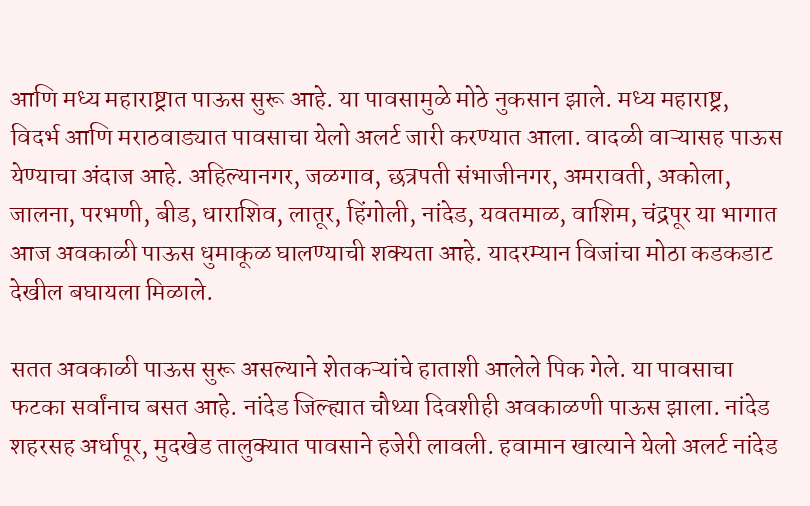आणि मध्य महाराष्ट्रात पाऊस सुरू आहे. या पावसामुळे मोठे नुकसान झाले. मध्य महाराष्ट्र, विदर्भ आणि मराठवाड्यात पावसाचा येलो अलर्ट जारी करण्यात आला. वादळी वाऱ्यासह पाऊस येण्याचा अंदाज आहे. अहिल्यानगर, जळगाव, छत्रपती संभाजीनगर, अमरावती, अकोला, जालना, परभणी, बीड, धाराशिव, लातूर, हिंगोली, नांदेड, यवतमाळ, वाशिम, चंद्रपूर या भागात आज अवकाळी पाऊस धुमाकूळ घालण्याची शक्यता आहे. यादरम्यान विजांचा मोठा कडकडाट देखील बघायला मिळाले.

सतत अवकाळी पाऊस सुरू असल्याने शेतकऱ्यांचे हाताशी आलेले पिक गेले. या पावसाचा फटका सर्वांनाच बसत आहे. नांदेड जिल्ह्यात चौथ्या दिवशीही अवकाळणी पाऊस झाला. नांदेड शहरसह अर्धापूर, मुदखेड तालुक्यात पावसाने हजेरी लावली. हवामान खात्याने येलो अलर्ट नांदेड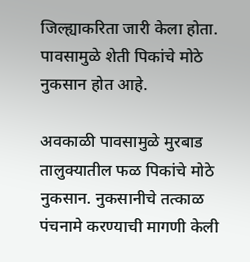जिल्ह्याकरिता जारी केला होता. पावसामुळे शेती पिकांचे मोठे नुकसान होत आहे.

अवकाळी पावसामुळे मुरबाड तालुक्यातील फळ पिकांचे मोठे नुकसान. नुकसानीचे तत्काळ पंचनामे करण्याची मागणी केली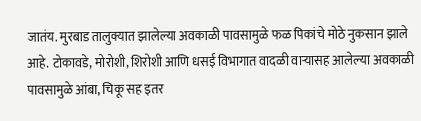जातंय. मुरबाड तालुक्यात झालेल्या अवकाळी पावसामुळे फळ पिकांचे मोठे नुकसान झाले आहे. टोकावडे, मोरोशी, शिरोशी आणि धसई विभागात वादळी वाऱ्यासह आलेल्या अवकाळी पावसामुळे आंबा, चिकू सह इतर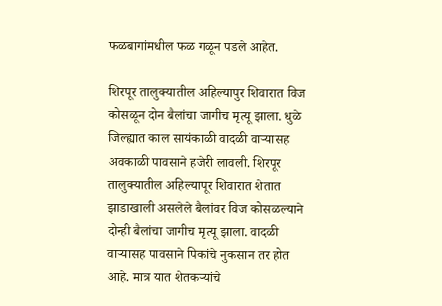फळबागांमधील फळ गळून पडले आहेत.

शिरपूर तालुक्यातील अहिल्यापुर शिवारात विज कोसळून दोन बैलांचा जागीच मृत्यू झाला. धुळे जिल्ह्यात काल सायंकाळी वादळी वाऱ्यासह अवकाळी पावसाने हजेरी लावली. शिरपूर तालुक्यातील अहिल्यापूर शिवारात शेतात झाडाखाली असलेले बैलांवर विज कोसळल्याने दोन्ही बैलांचा जागीच मृत्यू झाला. वादळी वाऱ्यासह पावसाने पिकांचे नुकसान तर होत आहे. मात्र यात शेतकऱ्यांचे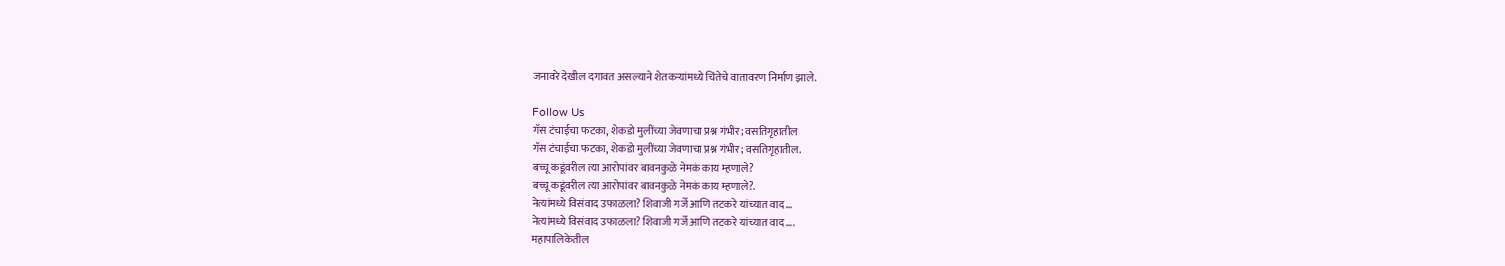जनावरे देखील दगावत असल्याने शेतकऱ्यांमध्ये चिंतेचे वातावरण निर्माण झाले.

Follow Us
गॅस टंचाईचा फटका, शेकडो मुलींच्या जेवणाचा प्रश्न गंभीर; वसतिगृहातील
गॅस टंचाईचा फटका, शेकडो मुलींच्या जेवणाचा प्रश्न गंभीर; वसतिगृहातील.
बच्चू कडूंवरील त्या आरोपांवर बावनकुळे नेमकं काय म्हणाले?
बच्चू कडूंवरील त्या आरोपांवर बावनकुळे नेमकं काय म्हणाले?.
नेत्यांमध्ये विसंवाद उफाळला? शिवाजी गर्जे आणि तटकरे यांच्यात वाद...
नेत्यांमध्ये विसंवाद उफाळला? शिवाजी गर्जे आणि तटकरे यांच्यात वाद....
महापालिकेतील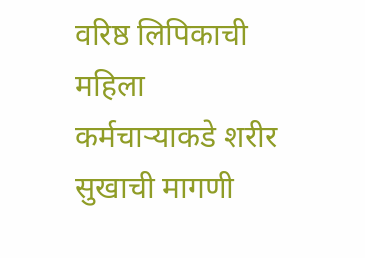वरिष्ठ लिपिकाची महिला कर्मचाऱ्याकडे शरीर सुखाची मागणी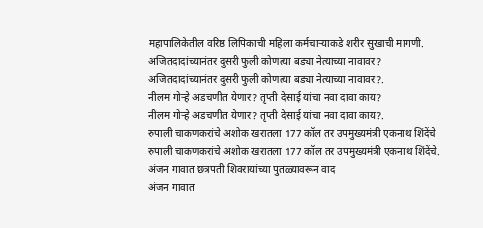महापालिकेतील वरिष्ठ लिपिकाची महिला कर्मचाऱ्याकडे शरीर सुखाची मागणी.
अजितदादांच्यानंतर दुसरी फुली कोणत्या बड्या नेत्याच्या नावावर?
अजितदादांच्यानंतर दुसरी फुली कोणत्या बड्या नेत्याच्या नावावर?.
नीलम गोऱ्हे अडचणीत येणार? तृप्ती देसाई यांचा नवा दावा काय?
नीलम गोऱ्हे अडचणीत येणार? तृप्ती देसाई यांचा नवा दावा काय?.
रुपाली चाकणकरांचे अशोक खरातला 177 कॉल तर उपमुख्यमंत्री एकनाथ शिंदेंचे
रुपाली चाकणकरांचे अशोक खरातला 177 कॉल तर उपमुख्यमंत्री एकनाथ शिंदेंचे.
अंजन गावात छत्रपती शिवरायांच्या पुतळ्यावरून वाद
अंजन गावात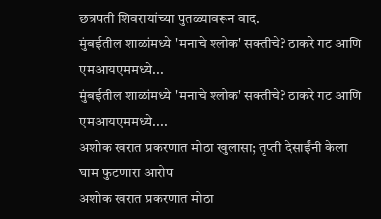छत्रपती शिवरायांच्या पुतळ्यावरून वाद.
मुंबईतील शाळांमध्ये 'मनाचे श्लोक' सक्तीचे? ठाकरे गट आणि एमआयएममध्ये...
मुंबईतील शाळांमध्ये 'मनाचे श्लोक' सक्तीचे? ठाकरे गट आणि एमआयएममध्ये....
अशोक खरात प्रकरणात मोठा खुलासा; तृप्ती देसाईंनी केला घाम फुटणारा आरोप
अशोक खरात प्रकरणात मोठा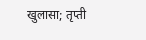खुलासा; तृप्ती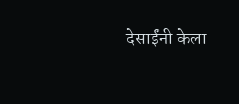देसाईंनी केला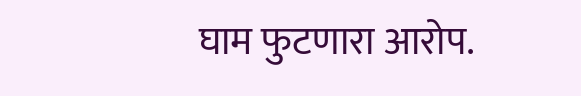घाम फुटणारा आरोप.